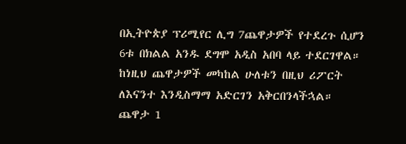በኢትዮጵያ ፕሪሚየር ሊግ 7ጨዋታዎች የተደረጉ ሲሆን 6ቱ በክልል አንዱ ደግሞ አዲስ አበባ ላይ ተደርገዋል። ከነዚህ ጨዋታዎች መካከል ሁለቱን በዚህ ሪፖርት ለእናንተ እንዲስማማ አድርገን አቅርበንላችኋል።
ጨዋታ 1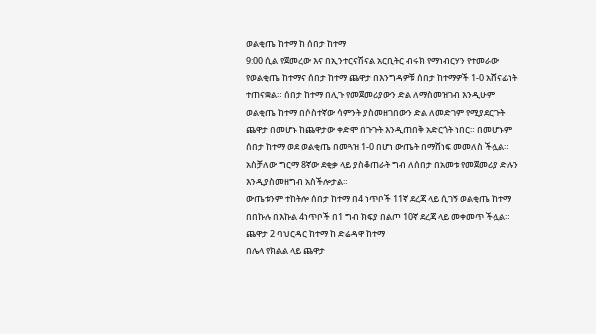ወልቂጤ ከተማ ከ ሰበታ ከተማ
9:00 ሲል የጀመረው እና በኢንተርናሽናል አርቢትር ብሩክ የማነብርሃን የተመራው የወልቂጤ ከተማና ሰበታ ከተማ ጨዋታ በእንግዳዎቹ ሰበታ ከተማዎች 1-0 አሸናፊነት ተጠናቋል። ሰበታ ከተማ በሊጉ የመጀመሪያውን ድል ለማስመዝገብ እንዲሁም ወልቂጤ ከተማ በሶስተኛው ሳምንት ያስመዘገበውን ድል ለመድገም የሚያደርጉት ጨዋታ በመሆኑ ከጨዋታው ቀድሞ በጉጉት እንዲጠበቅ አድርጎት ነበር። በመሆኑም ሰበታ ከተማ ወደ ወልቂጤ በመጓዝ 1-0 በሆነ ውጤት በማሸነፍ መመለስ ችሏል። አስቻለው ግርማ 8ኛው ደቂቃ ላይ ያስቆጠራት ግብ ለሰበታ በአመቱ የመጀመሪያ ድሉን እንዲያስመዘግብ አስችሎታል።
ውጤቱንም ተከትሎ ሰበታ ከተማ በ4 ነጥቦች 11ኛ ደረጃ ላይ ሲገኝ ወልቂጤ ከተማ በበኩሉ በእኩል 4ነጥቦች በ1 ግብ ክፍያ በልጦ 10ኛ ደረጃ ላይ መቀመጥ ችሏል።
ጨዋታ 2 ባህርዳር ከተማ ከ ድሬዳዋ ከተማ
በሌላ የክልል ላይ ጨዋታ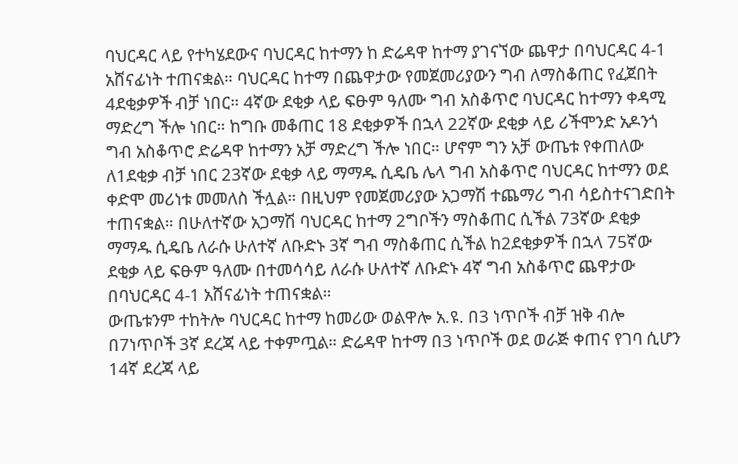ባህርዳር ላይ የተካሄደውና ባህርዳር ከተማን ከ ድሬዳዋ ከተማ ያገናኘው ጨዋታ በባህርዳር 4-1 አሸናፊነት ተጠናቋል። ባህርዳር ከተማ በጨዋታው የመጀመሪያውን ግብ ለማስቆጠር የፈጀበት 4ደቂቃዎች ብቻ ነበር። 4ኛው ደቂቃ ላይ ፍፁም ዓለሙ ግብ አስቆጥሮ ባህርዳር ከተማን ቀዳሚ ማድረግ ችሎ ነበር። ከግቡ መቆጠር 18 ደቂቃዎች በኋላ 22ኛው ደቂቃ ላይ ሪችሞንድ አዶንጎ ግብ አስቆጥሮ ድሬዳዋ ከተማን አቻ ማድረግ ችሎ ነበር። ሆኖም ግን አቻ ውጤቱ የቀጠለው ለ1ደቂቃ ብቻ ነበር 23ኛው ደቂቃ ላይ ማማዱ ሲዴቤ ሌላ ግብ አስቆጥሮ ባህርዳር ከተማን ወደ ቀድሞ መሪነቱ መመለስ ችሏል። በዚህም የመጀመሪያው አጋማሽ ተጨማሪ ግብ ሳይስተናገድበት ተጠናቋል። በሁለተኛው አጋማሽ ባህርዳር ከተማ 2ግቦችን ማስቆጠር ሲችል 73ኛው ደቂቃ ማማዱ ሲዴቤ ለራሱ ሁለተኛ ለቡድኑ 3ኛ ግብ ማስቆጠር ሲችል ከ2ደቂቃዎች በኋላ 75ኛው ደቂቃ ላይ ፍፁም ዓለሙ በተመሳሳይ ለራሱ ሁለተኛ ለቡድኑ 4ኛ ግብ አስቆጥሮ ጨዋታው በባህርዳር 4-1 አሸናፊነት ተጠናቋል።
ውጤቱንም ተከትሎ ባህርዳር ከተማ ከመሪው ወልዋሎ አ.ዩ. በ3 ነጥቦች ብቻ ዝቅ ብሎ በ7ነጥቦች 3ኛ ደረጃ ላይ ተቀምጧል። ድሬዳዋ ከተማ በ3 ነጥቦች ወደ ወራጅ ቀጠና የገባ ሲሆን 14ኛ ደረጃ ላይ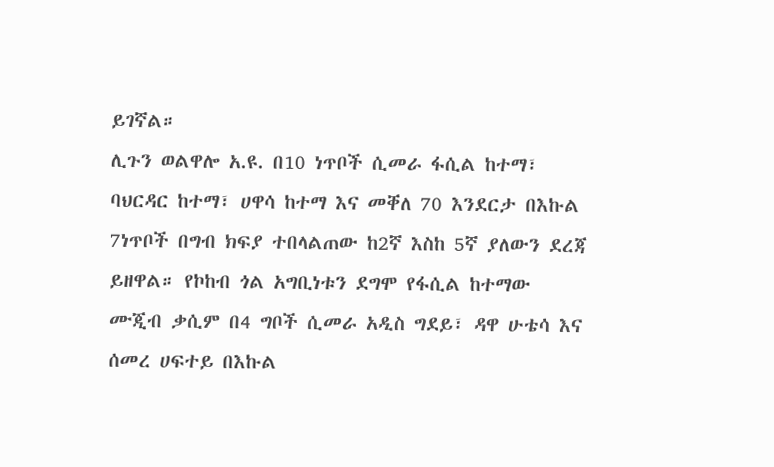ይገኛል።
ሊጉን ወልዋሎ አ.ዩ. በ10 ነጥቦች ሲመራ ፋሲል ከተማ፣ ባህርዳር ከተማ፣ ሀዋሳ ከተማ እና መቐለ 70 እንደርታ በእኩል 7ነጥቦች በግብ ክፍያ ተበላልጠው ከ2ኛ እስከ 5ኛ ያለውን ደረጃ ይዘዋል። የኮከብ ጎል አግቢነቱን ደግሞ የፋሲል ከተማው ሙጂብ ቃሲም በ4 ግቦች ሲመራ አዲስ ግደይ፣ ዳዋ ሁቴሳ እና ሰመረ ሀፍተይ በእኩል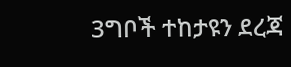3ግቦች ተከታዩን ደረጃ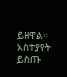ይዘዋል።
አስተያየት ይስጡ